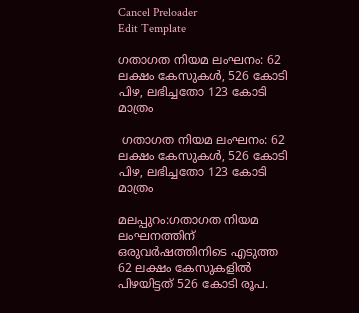Cancel Preloader
Edit Template

ഗതാഗത നിയമ ലംഘനം: 62 ലക്ഷം കേസുകൾ, 526 കോടി പിഴ, ലഭിച്ചതോ 123 കോടി മാത്രം

 ഗതാഗത നിയമ ലംഘനം: 62 ലക്ഷം കേസുകൾ, 526 കോടി പിഴ, ലഭിച്ചതോ 123 കോടി മാത്രം

മലപ്പുറം:ഗതാഗത നിയമ ലംഘനത്തിന് ഒരുവർഷത്തിനിടെ എടുത്ത 62 ലക്ഷം കേസുകളിൽ പിഴയിട്ടത് 526 കോടി രൂപ.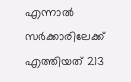എന്നാൽ സർക്കാരിലേക്ക് എത്തിയത് 213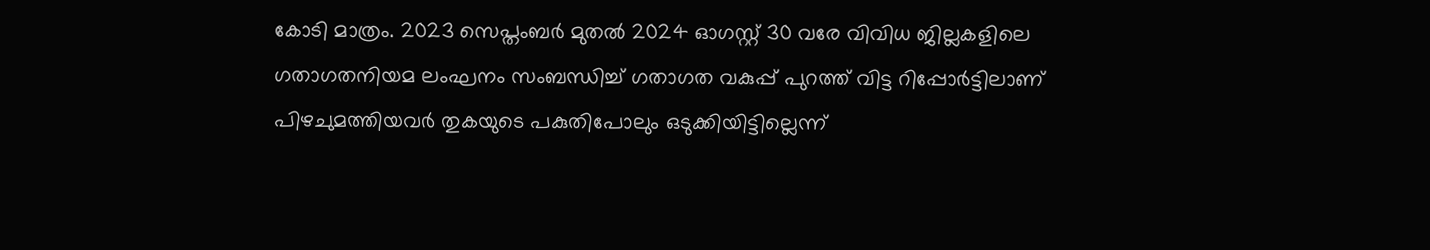കോടി മാത്രം. 2023 സെപ്തംബർ മുതൽ 2024 ഓഗസ്റ്റ് 30 വരേ വിവിധ ജില്ലകളിലെ ഗതാഗതനിയമ ലംഘനം സംബന്ധിച്ച് ഗതാഗത വകുപ്പ് പുറത്ത് വിട്ട റിപ്പോർട്ടിലാണ് പിഴചുമത്തിയവർ തുകയുടെ പകുതിപോലും ഒടുക്കിയിട്ടില്ലെന്ന്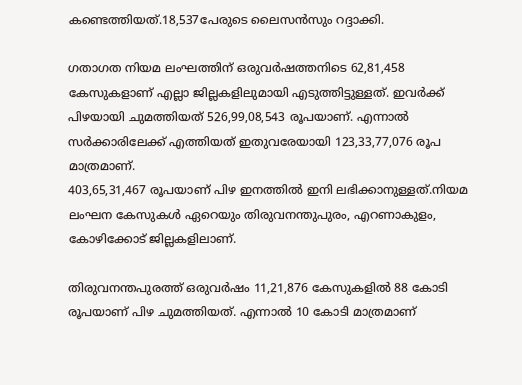കണ്ടെത്തിയത്.18,537പേരുടെ ലൈസൻസും റദ്ദാക്കി.

ഗതാഗത നിയമ ലംഘത്തിന് ഒരുവർഷത്തനിടെ 62,81,458 കേസുകളാണ് എല്ലാ ജില്ലകളിലുമായി എടുത്തിട്ടുള്ളത്. ഇവർക്ക് പിഴയായി ചുമത്തിയത് 526,99,08,543 രൂപയാണ്. എന്നാൽ സർക്കാരിലേക്ക് എത്തിയത് ഇതുവരേയായി 123,33,77,076 രൂപ മാത്രമാണ്.
403,65,31,467 രൂപയാണ് പിഴ ഇനത്തിൽ ഇനി ലഭിക്കാനുള്ളത്.നിയമ ലംഘന കേസുകൾ ഏറെയും തിരുവനന്തുപുരം, എറണാകുളം, കോഴിക്കോട് ജില്ലകളിലാണ്.

തിരുവനന്തപുരത്ത് ഒരുവർഷം 11,21,876 കേസുകളിൽ 88 കോടി രൂപയാണ് പിഴ ചുമത്തിയത്. എന്നാൽ 10 കോടി മാത്രമാണ്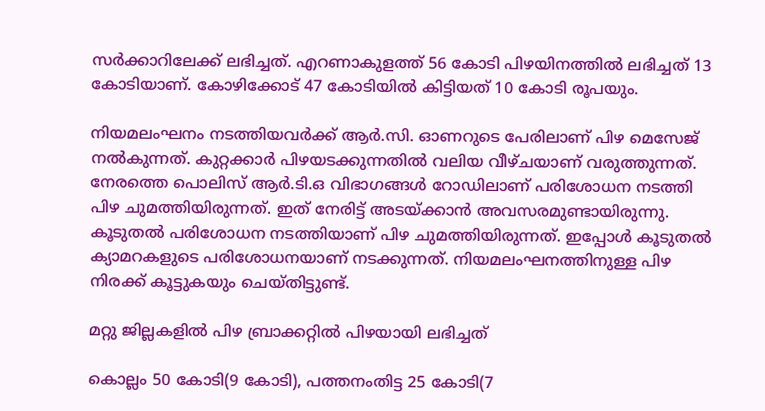സർക്കാറിലേക്ക് ലഭിച്ചത്. എറണാകുളത്ത് 56 കോടി പിഴയിനത്തിൽ ലഭിച്ചത് 13 കോടിയാണ്. കോഴിക്കോട് 47 കോടിയിൽ കിട്ടിയത് 10 കോടി രൂപയും.

നിയമലംഘനം നടത്തിയവർക്ക് ആർ.സി. ഓണറുടെ പേരിലാണ് പിഴ മെസേജ് നൽകുന്നത്. കുറ്റക്കാർ പിഴയടക്കുന്നതിൽ വലിയ വീഴ്ചയാണ് വരുത്തുന്നത്. നേരത്തെ പൊലിസ് ആർ.ടി.ഒ വിഭാഗങ്ങൾ റോഡിലാണ് പരിശോധന നടത്തി പിഴ ചുമത്തിയിരുന്നത്. ഇത് നേരിട്ട് അടയ്ക്കാൻ അവസരമുണ്ടായിരുന്നു. കൂടുതൽ പരിശോധന നടത്തിയാണ് പിഴ ചുമത്തിയിരുന്നത്. ഇപ്പോൾ കൂടുതൽ ക്യാമറകളുടെ പരിശോധനയാണ് നടക്കുന്നത്. നിയമലംഘനത്തിനുള്ള പിഴ നിരക്ക് കൂട്ടുകയും ചെയ്തിട്ടുണ്ട്.

മറ്റു ജില്ലകളിൽ പിഴ ബ്രാക്കറ്റിൽ പിഴയായി ലഭിച്ചത്

കൊല്ലം 50 കോടി(9 കോടി), പത്തനംതിട്ട 25 കോടി(7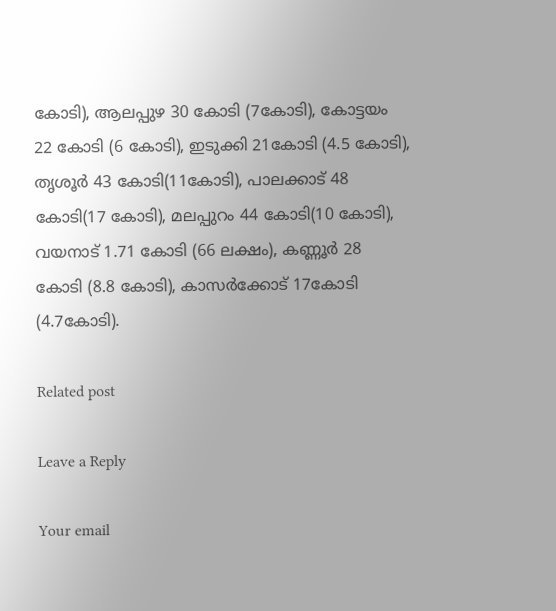കോടി), ആലപ്പുഴ 30 കോടി (7കോടി), കോട്ടയം 22 കോടി (6 കോടി), ഇടുക്കി 21കോടി (4.5 കോടി), തൃശൂർ 43 കോടി(11കോടി), പാലക്കാട് 48 കോടി(17 കോടി), മലപ്പുറം 44 കോടി(10 കോടി), വയനാട് 1.71 കോടി (66 ലക്ഷം), കണ്ണൂർ 28 കോടി (8.8 കോടി), കാസർക്കോട് 17കോടി (4.7കോടി).

Related post

Leave a Reply

Your email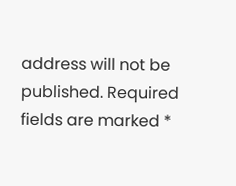address will not be published. Required fields are marked *